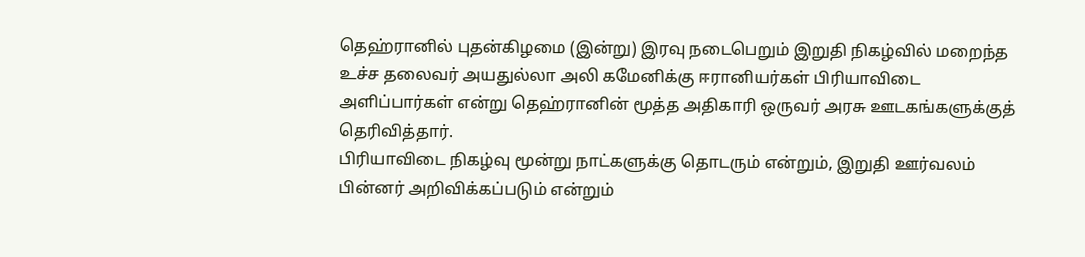தெஹ்ரானில் புதன்கிழமை (இன்று) இரவு நடைபெறும் இறுதி நிகழ்வில் மறைந்த உச்ச தலைவர் அயதுல்லா அலி கமேனிக்கு ஈரானியர்கள் பிரியாவிடை அளிப்பார்கள் என்று தெஹ்ரானின் மூத்த அதிகாரி ஒருவர் அரசு ஊடகங்களுக்குத் தெரிவித்தார்.
பிரியாவிடை நிகழ்வு மூன்று நாட்களுக்கு தொடரும் என்றும், இறுதி ஊர்வலம் பின்னர் அறிவிக்கப்படும் என்றும்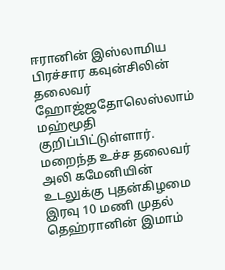ஈரானின் இஸ்லாமிய பிரச்சார கவுன்சிலின் தலைவர் ஹோஜ்ஜதோலெஸ்லாம் மஹ்மூதி குறிப்பிட்டுள்ளார்.
மறைந்த உச்ச தலைவர் அலி கமேனியின் உடலுக்கு புதன்கிழமை இரவு 10 மணி முதல் தெஹ்ரானின் இமாம்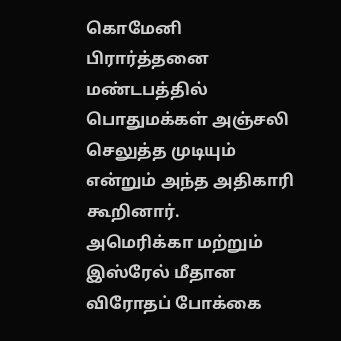கொமேனி பிரார்த்தனை மண்டபத்தில் பொதுமக்கள் அஞ்சலி செலுத்த முடியும் என்றும் அந்த அதிகாரி கூறினார்.
அமெரிக்கா மற்றும் இஸ்ரேல் மீதான விரோதப் போக்கை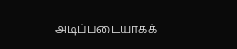அடிப்படையாகக்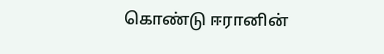கொண்டு ஈரானின்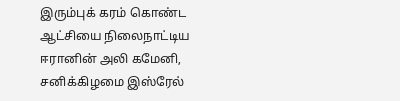இரும்புக் கரம் கொண்ட ஆட்சியை நிலைநாட்டிய ஈரானின் அலி கமேனி, சனிக்கிழமை இஸ்ரேல்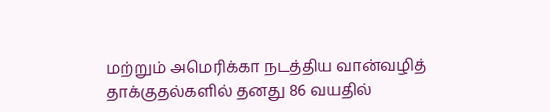மற்றும் அமெரிக்கா நடத்திய வான்வழித் தாக்குதல்களில் தனது 86 வயதில்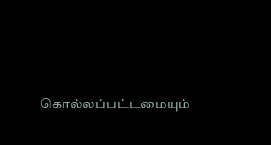கொல்லப்பட்டமையும்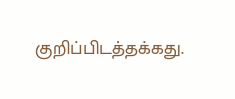குறிப்பிடத்தக்கது.